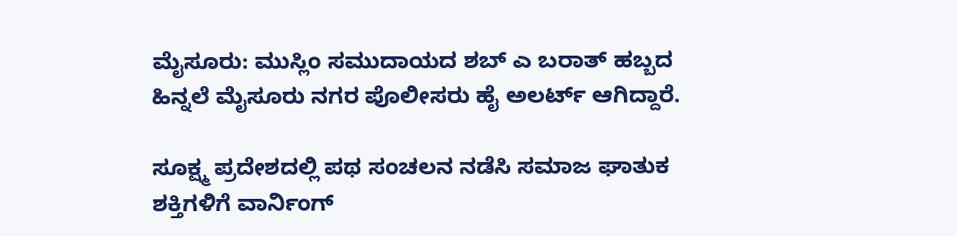ಮೈಸೂರು: ಮುಸ್ಲಿಂ ಸಮುದಾಯದ ಶಬ್ ಎ ಬರಾತ್ ಹಬ್ಬದ ಹಿನ್ನಲೆ ಮೈಸೂರು ನಗರ ಪೊಲೀಸರು ಹೈ ಅಲರ್ಟ್ ಆಗಿದ್ದಾರೆ.

ಸೂಕ್ಷ್ಮ ಪ್ರದೇಶದಲ್ಲಿ ಪಥ ಸಂಚಲನ ನಡೆಸಿ ಸಮಾಜ ಘಾತುಕ ಶಕ್ತಿಗಳಿಗೆ ವಾರ್ನಿಂಗ್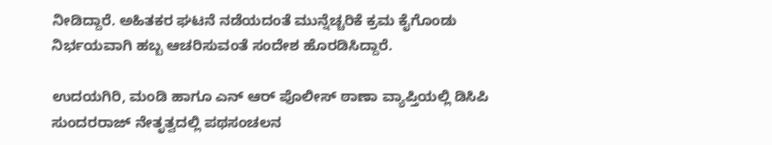ನೀಡಿದ್ದಾರೆ. ಅಹಿತಕರ ಘಟನೆ ನಡೆಯದಂತೆ ಮುನ್ನೆಚ್ಚರಿಕೆ ಕ್ರಮ ಕೈಗೊಂಡು ನಿರ್ಭಯವಾಗಿ ಹಬ್ಬ ಆಚರಿಸುವಂತೆ ಸಂದೇಶ ಹೊರಡಿಸಿದ್ದಾರೆ.

ಉದಯಗಿರಿ, ಮಂಡಿ ಹಾಗೂ ಎನ್ ಆರ್ ಪೊಲೀಸ್ ಠಾಣಾ ವ್ಯಾಪ್ತಿಯಲ್ಲಿ ಡಿಸಿಪಿ ಸುಂದರರಾಜ್ ನೇತೃತ್ವದಲ್ಲಿ ಪಥಸಂಚಲನ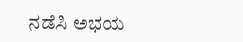ನಡೆಸಿ ಅಭಯ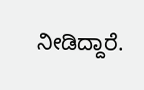ನೀಡಿದ್ದಾರೆ.